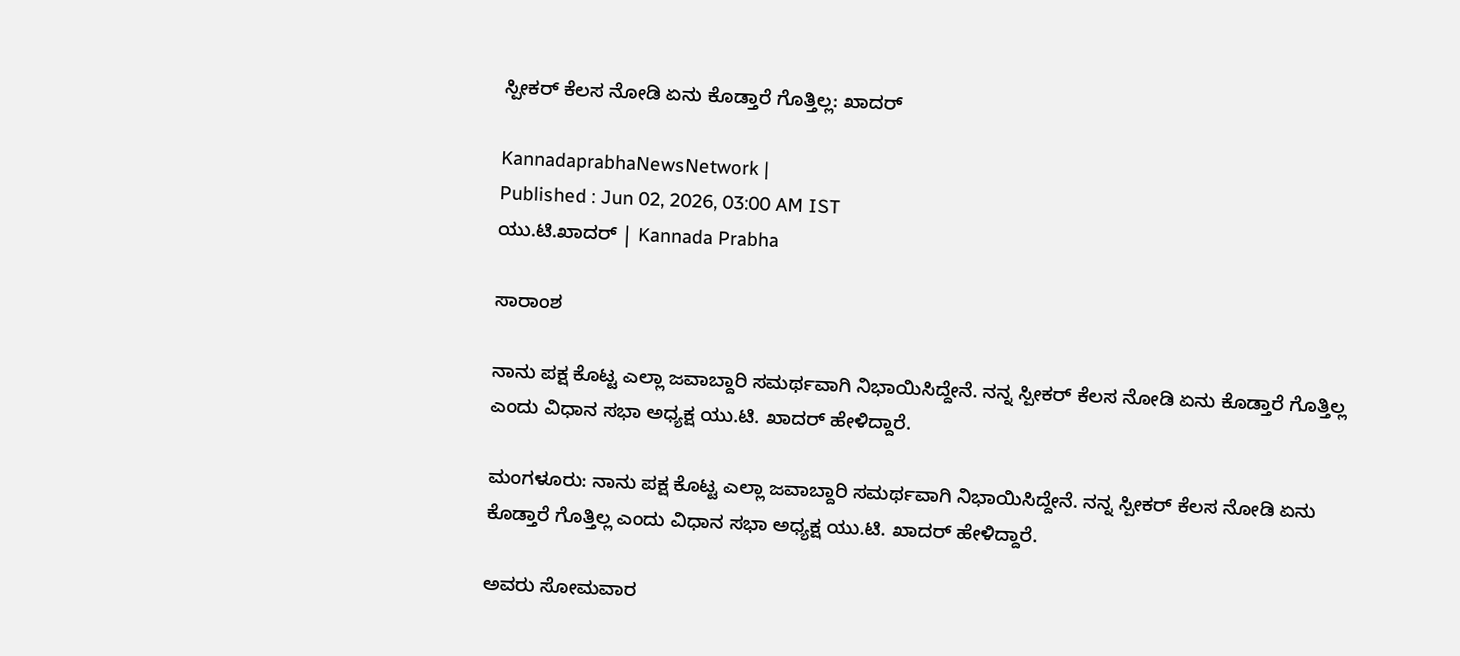ಸ್ಪೀಕರ್‌ ಕೆಲಸ ನೋಡಿ ಏನು ಕೊಡ್ತಾರೆ ಗೊತ್ತಿಲ್ಲ: ಖಾದರ್‌

KannadaprabhaNewsNetwork |
Published : Jun 02, 2026, 03:00 AM IST
ಯು.ಟಿ.ಖಾದರ್‌ | Kannada Prabha

ಸಾರಾಂಶ

ನಾನು ಪಕ್ಷ ಕೊಟ್ಟ ಎಲ್ಲಾ ಜವಾಬ್ದಾರಿ ಸಮರ್ಥವಾಗಿ ನಿಭಾಯಿಸಿದ್ದೇನೆ. ನನ್ನ ಸ್ಪೀಕರ್ ಕೆಲಸ ನೋಡಿ ಏನು ಕೊಡ್ತಾರೆ ಗೊತ್ತಿಲ್ಲ ಎಂದು ವಿಧಾನ ಸಭಾ ಅಧ್ಯಕ್ಷ ಯು.ಟಿ. ಖಾದರ್‌ ಹೇಳಿದ್ದಾರೆ.

ಮಂಗಳೂರು: ನಾನು ಪಕ್ಷ ಕೊಟ್ಟ ಎಲ್ಲಾ ಜವಾಬ್ದಾರಿ ಸಮರ್ಥವಾಗಿ ನಿಭಾಯಿಸಿದ್ದೇನೆ. ನನ್ನ ಸ್ಪೀಕರ್ ಕೆಲಸ ನೋಡಿ ಏನು ಕೊಡ್ತಾರೆ ಗೊತ್ತಿಲ್ಲ ಎಂದು ವಿಧಾನ ಸಭಾ ಅಧ್ಯಕ್ಷ ಯು.ಟಿ. ಖಾದರ್‌ ಹೇಳಿದ್ದಾರೆ.

ಅವರು ಸೋಮವಾರ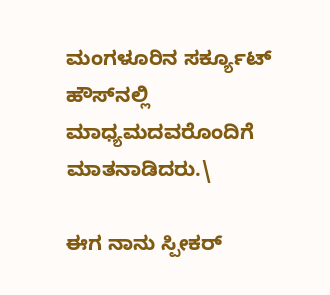ಮಂಗಳೂರಿನ ಸರ್ಕ್ಯೂಟ್‌ ಹೌಸ್‌ನಲ್ಲಿ ಮಾಧ್ಯಮದವರೊಂದಿಗೆ ಮಾತನಾಡಿದರು.\

ಈಗ ನಾನು ಸ್ಪೀಕರ್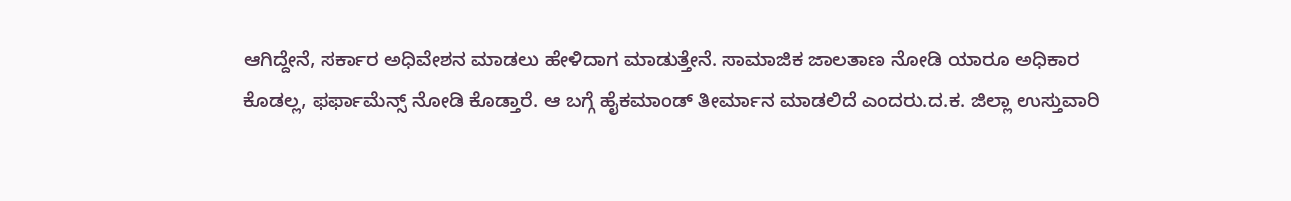ಆಗಿದ್ದೇನೆ, ಸರ್ಕಾರ ಅಧಿವೇಶನ ಮಾಡಲು ಹೇಳಿದಾಗ ಮಾಡುತ್ತೇನೆ. ಸಾಮಾಜಿಕ ಜಾಲತಾಣ‌ ನೋಡಿ ಯಾರೂ ಅಧಿಕಾರ ಕೊಡಲ್ಲ, ಫರ್ಫಾಮೆನ್ಸ್ ನೋಡಿ ಕೊಡ್ತಾರೆ. ಆ ಬಗ್ಗೆ ಹೈಕಮಾಂಡ್ ತೀರ್ಮಾನ ಮಾಡಲಿದೆ ಎಂದರು.ದ‌‌.ಕ. ಜಿಲ್ಲಾ ಉಸ್ತುವಾರಿ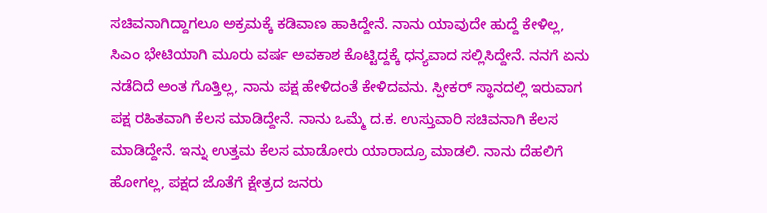ಸಚಿವನಾಗಿದ್ದಾಗಲೂ ಅಕ್ರಮಕ್ಕೆ ಕಡಿವಾಣ ಹಾಕಿದ್ದೇನೆ. ನಾನು ಯಾವುದೇ ಹುದ್ದೆ ಕೇಳಿಲ್ಲ, ಸಿಎಂ ಭೇಟಿಯಾಗಿ ಮೂರು ವರ್ಷ ಅವಕಾಶ ಕೊಟ್ಟಿದ್ದಕ್ಕೆ ಧನ್ಯವಾದ ಸಲ್ಲಿಸಿದ್ದೇನೆ. ನನಗೆ ಏನು ನಡೆದಿದೆ ಅಂತ ಗೊತ್ತಿಲ್ಲ, ನಾನು ಪಕ್ಷ ಹೇಳಿದಂತೆ ಕೇಳಿದವನು. ಸ್ಪೀಕರ್ ಸ್ಥಾನದಲ್ಲಿ ಇರುವಾಗ ಪಕ್ಷ ರಹಿತವಾಗಿ ಕೆಲಸ ಮಾಡಿದ್ದೇನೆ. ನಾನು ಒಮ್ಮೆ ದ.ಕ. ಉಸ್ತುವಾರಿ ಸಚಿವನಾಗಿ ಕೆಲಸ ಮಾಡಿದ್ದೇನೆ. ಇನ್ನು ಉತ್ತಮ ಕೆಲಸ ಮಾಡೋರು ಯಾರಾದ್ರೂ ಮಾಡಲಿ. ನಾನು ದೆಹಲಿಗೆ ಹೋಗಲ್ಲ, ಪಕ್ಷದ ಜೊತೆಗೆ ಕ್ಷೇತ್ರದ ಜನರು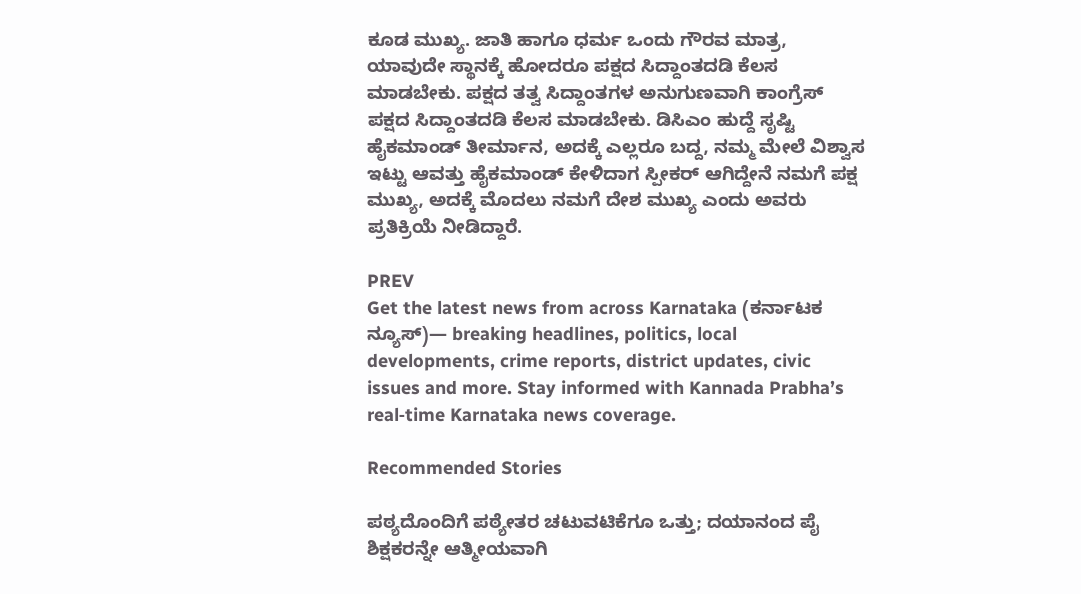ಕೂಡ ಮುಖ್ಯ. ಜಾತಿ ಹಾಗೂ ಧರ್ಮ ಒಂದು ಗೌರವ ಮಾತ್ರ, ಯಾವುದೇ ಸ್ಥಾನಕ್ಕೆ ಹೋದರೂ ಪಕ್ಷದ ಸಿದ್ದಾಂತದಡಿ ಕೆಲಸ ಮಾಡಬೇಕು. ಪಕ್ಷದ ತತ್ವ ಸಿದ್ದಾಂತಗಳ ಅನುಗುಣವಾಗಿ ಕಾಂಗ್ರೆಸ್ ಪಕ್ಷದ ಸಿದ್ದಾಂತದಡಿ ಕೆಲಸ ಮಾಡಬೇಕು. ಡಿಸಿಎಂ ಹುದ್ದೆ ಸೃಷ್ಟಿ ಹೈಕಮಾಂಡ್ ತೀರ್ಮಾನ, ಅದಕ್ಕೆ ಎಲ್ಲರೂ ಬದ್ದ, ನಮ್ಮ ಮೇಲೆ ವಿಶ್ವಾಸ ಇಟ್ಟು ಆವತ್ತು ಹೈಕಮಾಂಡ್ ಕೇಳಿದಾಗ ಸ್ಪೀಕರ್ ಆಗಿದ್ದೇನೆ ನಮಗೆ ಪಕ್ಷ ಮುಖ್ಯ, ಅದಕ್ಕೆ ಮೊದಲು ನಮಗೆ ದೇಶ ಮುಖ್ಯ ಎಂದು ಅವರು ಪ್ರತಿಕ್ರಿಯೆ ನೀಡಿದ್ದಾರೆ.

PREV
Get the latest news from across Karnataka (ಕರ್ನಾಟಕ ನ್ಯೂಸ್)— breaking headlines, politics, local developments, crime reports, district updates, civic issues and more. Stay informed with Kannada Prabha’s real‑time Karnataka news coverage.

Recommended Stories

ಪಠ್ಯದೊಂದಿಗೆ ಪಠ್ಯೇತರ ಚಟುವಟಿಕೆಗೂ ಒತ್ತು; ದಯಾನಂದ ಪೈ
ಶಿಕ್ಷಕರನ್ನೇ ಆತ್ಮೀಯವಾಗಿ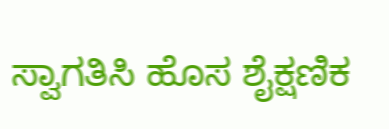ಸ್ವಾಗತಿಸಿ ಹೊಸ ಶೈಕ್ಷಣಿಕ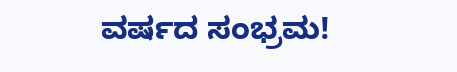ವರ್ಷದ ಸಂಭ್ರಮ!